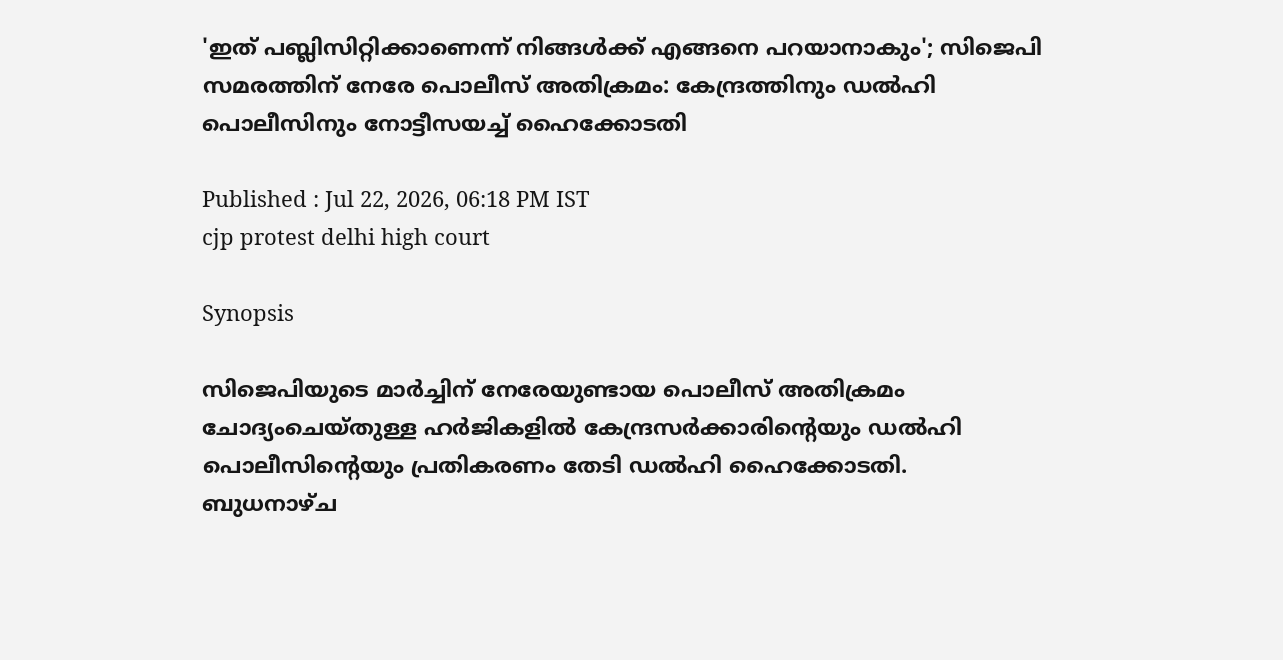'ഇത് പബ്ലിസിറ്റിക്കാണെന്ന് നിങ്ങൾക്ക് എങ്ങനെ പറയാനാകും'; സിജെപി സമരത്തിന് നേരേ പൊലീസ് അതിക്രമം: കേന്ദ്രത്തിനും ഡൽഹി പൊലീസിനും നോട്ടീസയച്ച് ഹൈക്കോടതി

Published : Jul 22, 2026, 06:18 PM IST
cjp protest delhi high court

Synopsis

സിജെപിയുടെ മാർച്ചിന് നേരേയുണ്ടായ പൊലീസ് അതിക്രമം ചോദ്യംചെയ്തുള്ള ഹർജികളിൽ കേന്ദ്രസർക്കാരിന്റെയും ഡൽഹി പൊലീസിന്റെയും പ്രതികരണം തേടി ഡൽഹി ഹൈക്കോടതി. ബുധനാഴ്ച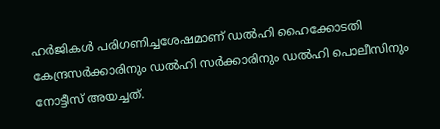ഹർജികൾ പരിഗണിച്ചശേഷമാണ് ഡൽഹി ഹൈക്കോടതി കേന്ദ്രസർക്കാരിനും ഡൽഹി സർക്കാരിനും ഡൽഹി പൊലീസിനും നോട്ടീസ് അയച്ചത്.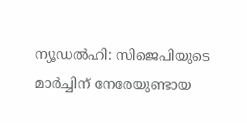ന്യൂഡൽഹി: സിജെപിയുടെ മാർച്ചിന് നേരേയുണ്ടായ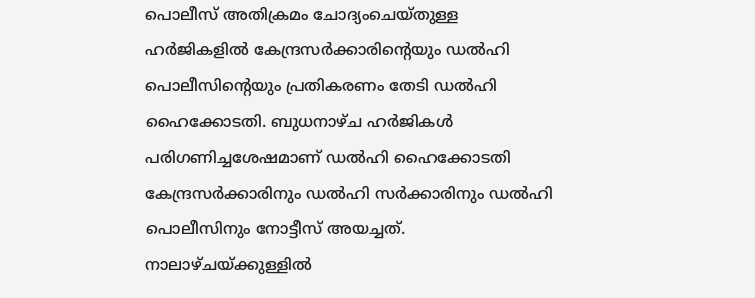പൊലീസ് അതിക്രമം ചോദ്യംചെയ്തുള്ള ഹർജികളിൽ കേന്ദ്രസർക്കാരിന്റെയും ഡൽഹി പൊലീസിന്റെയും പ്രതികരണം തേടി ഡൽഹി ഹൈക്കോടതി. ബുധനാഴ്ച ഹർജികൾ പരിഗണിച്ചശേഷമാണ് ഡൽഹി ഹൈക്കോടതി കേന്ദ്രസർക്കാരിനും ഡൽഹി സർക്കാരിനും ഡൽഹി പൊലീസിനും നോട്ടീസ് അയച്ചത്. നാലാഴ്ചയ്ക്കുള്ളിൽ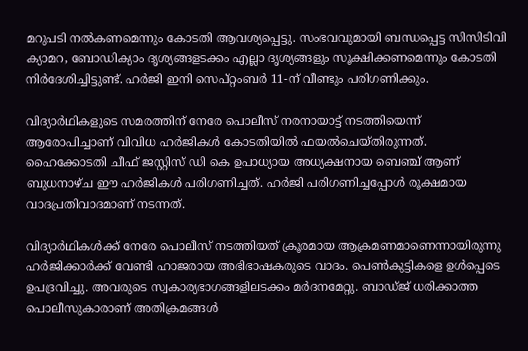മറുപടി നൽകണമെന്നും കോടതി ആവശ്യപ്പെട്ടു. സംഭവവുമായി ബന്ധപ്പെട്ട സിസിടിവി ക്യാമറ, ബോഡിക്യാം ദൃശ്യങ്ങളടക്കം എല്ലാ ദൃശ്യങ്ങളും സൂക്ഷിക്കണമെന്നും കോടതി നിർദേശിച്ചിട്ടുണ്ട്. ഹർജി ഇനി സെപ്റ്റംബർ 11-ന് വീണ്ടും പരിഗണിക്കും.

വിദ്യാർഥികളുടെ സമരത്തിന് നേരേ പൊലീസ് നരനായാട്ട് നടത്തിയെന്ന് ആരോപിച്ചാണ് വിവിധ ഹർജികൾ കോടതിയിൽ ഫയൽചെയ്തിരുന്നത്. ഹൈക്കോടതി ചീഫ് ജസ്റ്റിസ് ഡി കെ ഉപാധ്യായ അധ്യക്ഷനായ ബെഞ്ച് ആണ് ബുധനാഴ്ച ഈ ഹർജികൾ പരിഗണിച്ചത്. ഹർജി പരിഗണിച്ചപ്പോൾ രൂക്ഷമായ വാദപ്രതിവാദമാണ് നടന്നത്.

വിദ്യാർഥികൾക്ക് നേരേ പൊലീസ് നടത്തിയത് ക്രൂരമായ ആക്രമണമാണെന്നായിരുന്നു ഹർജിക്കാർക്ക് വേണ്ടി ഹാജരായ അഭിഭാഷകരുടെ വാദം. പെൺകുട്ടികളെ ഉൾപ്പെടെ ഉപദ്രവിച്ചു. അവരുടെ സ്വകാര്യഭാഗങ്ങളിലടക്കം മർദനമേറ്റു. ബാഡ്ജ് ധരിക്കാത്ത പൊലീസുകാരാണ് അതിക്രമങ്ങൾ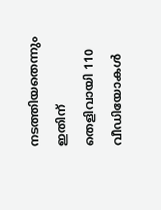നടത്തിയതെന്നും ഇതിന് തെളിവായി 110 വീഡിയോകൾ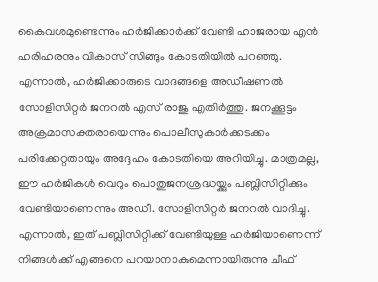കൈവശമുണ്ടെന്നും ഹർജിക്കാർക്ക് വേണ്ടി ഹാജരായ എൻ ഹരിഹരനും വികാസ് സിങ്ങും കോടതിയിൽ പറഞ്ഞു. എന്നാൽ, ഹർജിക്കാരുടെ വാദങ്ങളെ അഡീഷണൽ സോളിസിറ്റർ ജനറൽ എസ് രാജു എതിർത്തു. ജനക്കൂട്ടം അക്രമാസക്തരായെന്നും പൊലീസുകാർക്കടക്കം പരിക്കേറ്റതായും അദ്ദേഹം കോടതിയെ അറിയിച്ചു. മാത്രമല്ല, ഈ ഹർജികൾ വെറും പൊതുജനശ്രദ്ധയ്ക്കും പബ്ലിസിറ്റിക്കും വേണ്ടിയാണെന്നും അഡീ. സോളിസിറ്റർ ജനറൽ വാദിച്ചു. എന്നാൽ, ഇത് പബ്ലിസിറ്റിക്ക് വേണ്ടിയുള്ള ഹർജിയാണെന്ന് നിങ്ങൾക്ക് എങ്ങനെ പറയാനാകുമെന്നായിരുന്നു ചീഫ്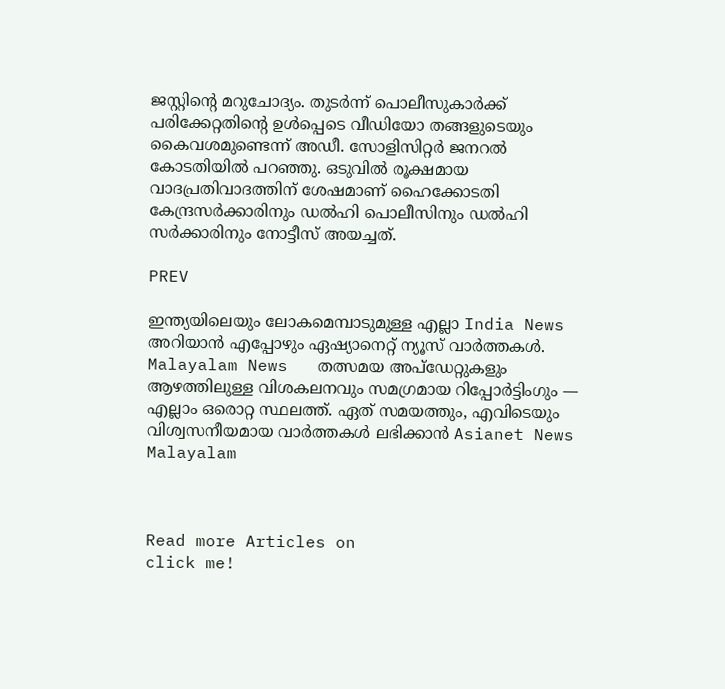ജസ്റ്റിന്റെ മറുചോദ്യം. തുടർന്ന് പൊലീസുകാർക്ക് പരിക്കേറ്റതിന്റെ ഉൾപ്പെടെ വീഡിയോ തങ്ങളുടെയും കൈവശമുണ്ടെന്ന് അഡീ. സോളിസിറ്റർ ജനറൽ കോടതിയിൽ പറഞ്ഞു. ഒടുവിൽ രൂക്ഷമായ വാദപ്രതിവാദത്തിന് ശേഷമാണ് ഹൈക്കോടതി കേന്ദ്രസർക്കാരിനും ഡൽഹി പൊലീസിനും ഡൽഹി സർക്കാരിനും നോട്ടീസ് അയച്ചത്.

PREV

ഇന്ത്യയിലെയും ലോകമെമ്പാടുമുള്ള എല്ലാ India News അറിയാൻ എപ്പോഴും ഏഷ്യാനെറ്റ് ന്യൂസ് വാർത്തകൾ. Malayalam News   തത്സമയ അപ്‌ഡേറ്റുകളും ആഴത്തിലുള്ള വിശകലനവും സമഗ്രമായ റിപ്പോർട്ടിംഗും — എല്ലാം ഒരൊറ്റ സ്ഥലത്ത്. ഏത് സമയത്തും, എവിടെയും വിശ്വസനീയമായ വാർത്തകൾ ലഭിക്കാൻ Asianet News Malayalam



Read more Articles on
click me!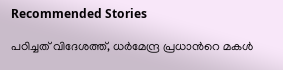Recommended Stories

പഠിച്ചത് വിദേശത്ത്, ധർമേന്ദ്ര പ്രധാന്‍റെ മകൾ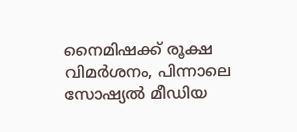നൈമിഷക്ക് രൂക്ഷ വിമ‍‍ർശനം, പിന്നാലെ സോഷ്യൽ മീ‍ഡിയ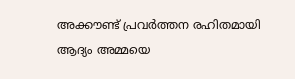അക്കൗണ്ട് പ്രവർത്തന രഹിതമായി
ആദ്യം അമ്മയെ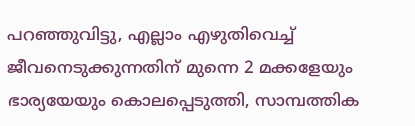പറഞ്ഞുവിട്ടു, എല്ലാം എഴുതിവെച്ച് ജീവനെടുക്കുന്നതിന് മുന്നെ 2 മക്കളേയും ഭാര്യയേയും കൊലപ്പെടുത്തി, സാമ്പത്തിക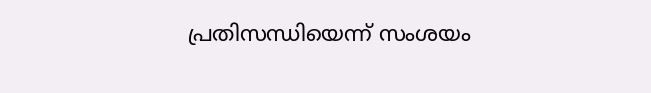പ്രതിസന്ധിയെന്ന് സംശയം